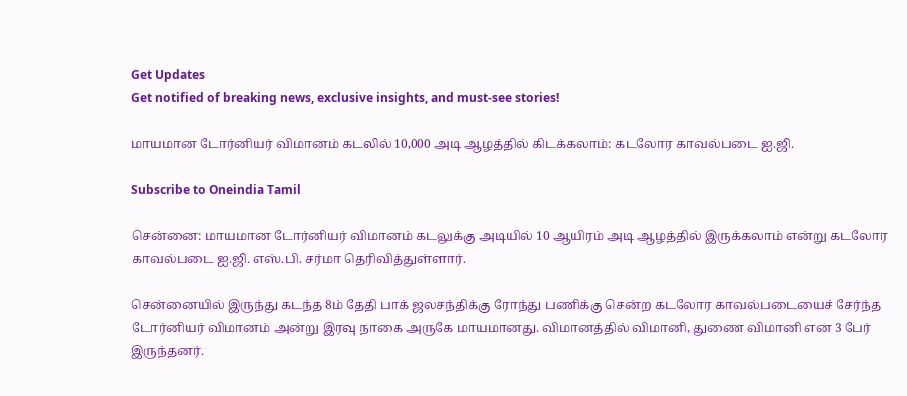Get Updates
Get notified of breaking news, exclusive insights, and must-see stories!

மாயமான டோர்னியர் விமானம் கடலில் 10,000 அடி ஆழத்தில் கிடக்கலாம்: கடலோர காவல்படை ஐ.ஜி.

Subscribe to Oneindia Tamil

சென்னை: மாயமான டோர்னியர் விமானம் கடலுக்கு அடியில் 10 ஆயிரம் அடி ஆழத்தில் இருக்கலாம் என்று கடலோர காவல்படை ஐ.ஜி. எஸ்.பி. சர்மா தெரிவித்துள்ளார்.

சென்னையில் இருந்து கடந்த 8ம் தேதி பாக் ஜலசந்திக்கு ரோந்து பணிக்கு சென்ற கடலோர காவல்படையைச் சேர்ந்த டோர்னியர் விமானம் அன்று இரவு நாகை அருகே மாயமானது. விமானத்தில் விமானி, துணை விமானி என 3 பேர் இருந்தனர்.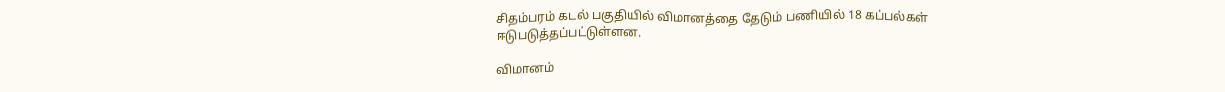சிதம்பரம் கடல் பகுதியில் விமானத்தை தேடும் பணியில் 18 கப்பல்கள் ஈடுபடுத்தப்பட்டுள்ளன.

விமானம்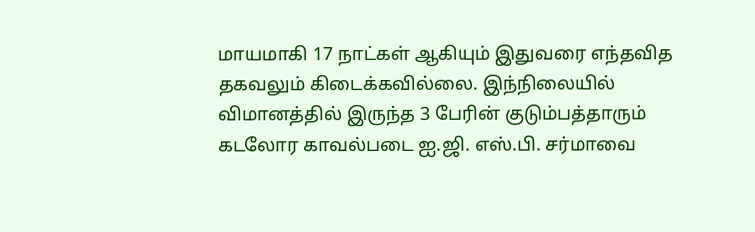மாயமாகி 17 நாட்கள் ஆகியும் இதுவரை எந்தவித தகவலும் கிடைக்கவில்லை. இந்நிலையில் விமானத்தில் இருந்த 3 பேரின் குடும்பத்தாரும் கடலோர காவல்படை ஐ.ஜி. எஸ்.பி. சர்மாவை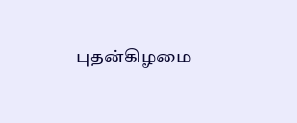புதன்கிழமை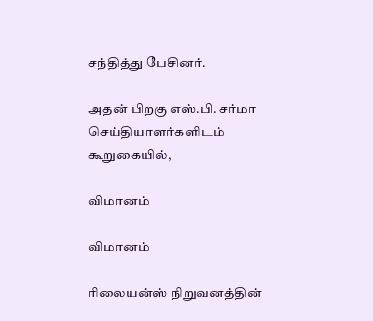சந்தித்து பேசினர்.

அதன் பிறகு எஸ்.பி. சர்மா செய்தியாளர்களிடம் கூறுகையில்,

விமானம்

விமானம்

ரிலையன்ஸ் நிறுவனத்தின்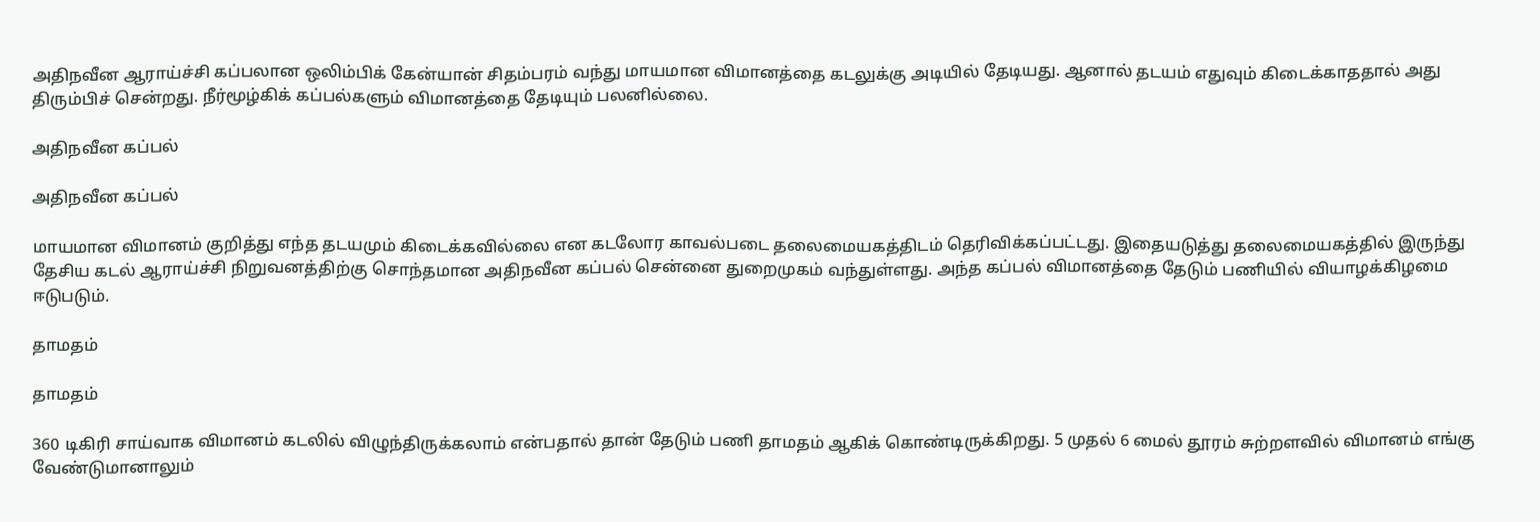அதிநவீன ஆராய்ச்சி கப்பலான ஒலிம்பிக் கேன்யான் சிதம்பரம் வந்து மாயமான விமானத்தை கடலுக்கு அடியில் தேடியது. ஆனால் தடயம் எதுவும் கிடைக்காததால் அது திரும்பிச் சென்றது. நீர்மூழ்கிக் கப்பல்களும் விமானத்தை தேடியும் பலனில்லை.

அதிநவீன கப்பல்

அதிநவீன கப்பல்

மாயமான விமானம் குறித்து எந்த தடயமும் கிடைக்கவில்லை என கடலோர காவல்படை தலைமையகத்திடம் தெரிவிக்கப்பட்டது. இதையடுத்து தலைமையகத்தில் இருந்து தேசிய கடல் ஆராய்ச்சி நிறுவனத்திற்கு சொந்தமான அதிநவீன கப்பல் சென்னை துறைமுகம் வந்துள்ளது. அந்த கப்பல் விமானத்தை தேடும் பணியில் வியாழக்கிழமை ஈடுபடும்.

தாமதம்

தாமதம்

360 டிகிரி சாய்வாக விமானம் கடலில் விழுந்திருக்கலாம் என்பதால் தான் தேடும் பணி தாமதம் ஆகிக் கொண்டிருக்கிறது. 5 முதல் 6 மைல் தூரம் சுற்றளவில் விமானம் எங்கு வேண்டுமானாலும்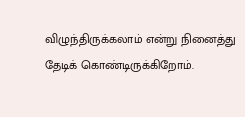விழுந்திருக்கலாம் என்று நினைத்து தேடிக் கொண்டிருக்கிறோம்.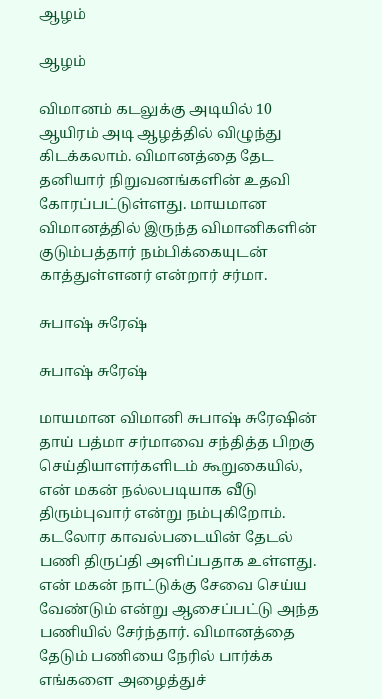ஆழம்

ஆழம்

விமானம் கடலுக்கு அடியில் 10 ஆயிரம் அடி ஆழத்தில் விழுந்து கிடக்கலாம். விமானத்தை தேட தனியார் நிறுவனங்களின் உதவி கோரப்பட்டுள்ளது. மாயமான விமானத்தில் இருந்த விமானிகளின் குடும்பத்தார் நம்பிக்கையுடன் காத்துள்ளனர் என்றார் சர்மா.

சுபாஷ் சுரேஷ்

சுபாஷ் சுரேஷ்

மாயமான விமானி சுபாஷ் சுரேஷின் தாய் பத்மா சர்மாவை சந்தித்த பிறகு செய்தியாளர்களிடம் கூறுகையில், என் மகன் நல்லபடியாக வீடு திரும்புவார் என்று நம்புகிறோம். கடலோர காவல்படையின் தேடல் பணி திருப்தி அளிப்பதாக உள்ளது. என் மகன் நாட்டுக்கு சேவை செய்ய வேண்டும் என்று ஆசைப்பட்டு அந்த பணியில் சேர்ந்தார். விமானத்தை தேடும் பணியை நேரில் பார்க்க எங்களை அழைத்துச்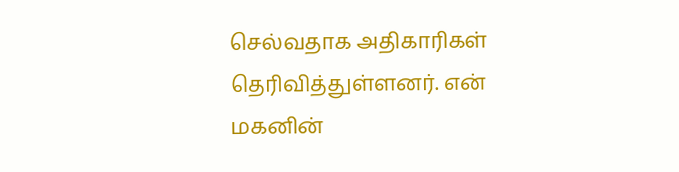செல்வதாக அதிகாரிகள் தெரிவித்துள்ளனர். என் மகனின்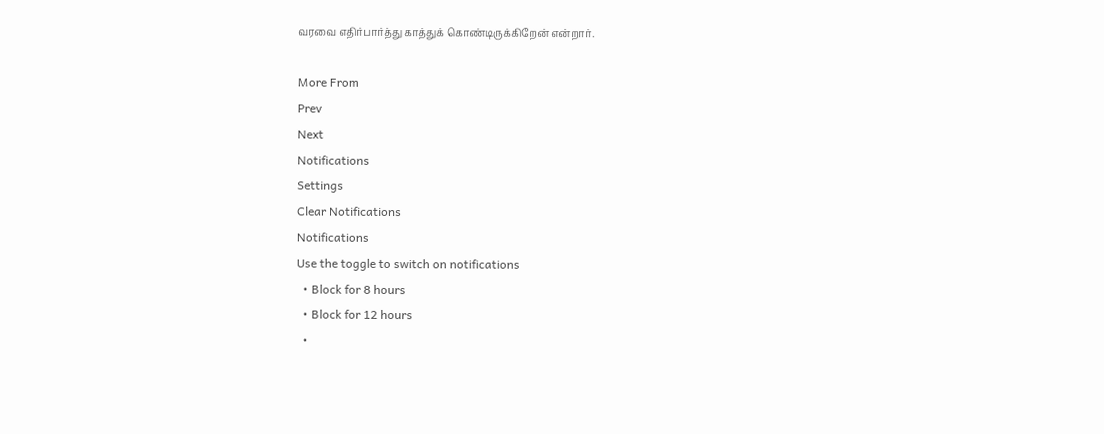வரவை எதிர்பார்த்து காத்துக் கொண்டிருக்கிறேன் என்றார்.

More From
Prev
Next
Notifications
Settings
Clear Notifications
Notifications
Use the toggle to switch on notifications
  • Block for 8 hours
  • Block for 12 hours
  •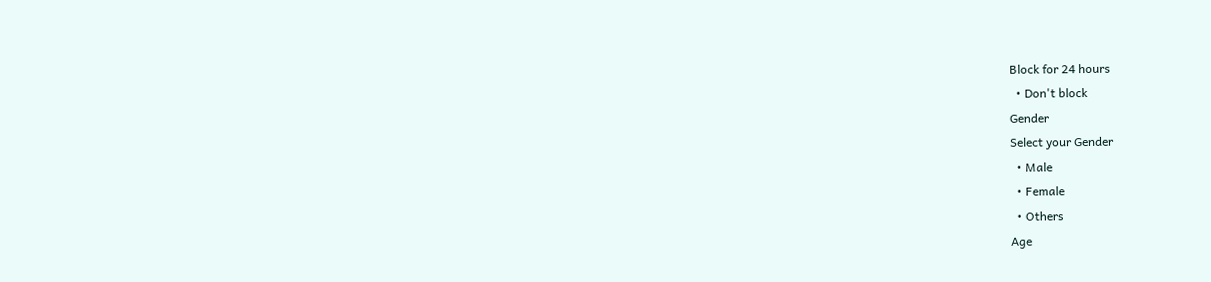Block for 24 hours
  • Don't block
Gender
Select your Gender
  • Male
  • Female
  • Others
Age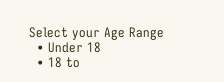Select your Age Range
  • Under 18
  • 18 to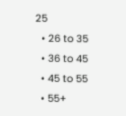25
  • 26 to 35
  • 36 to 45
  • 45 to 55
  • 55+